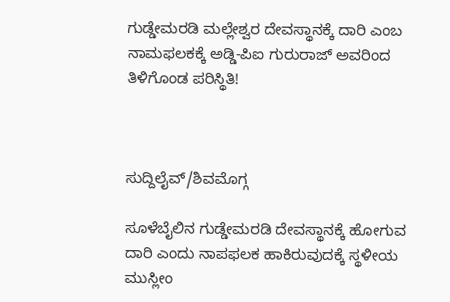ಗುಡ್ಡೇಮರಡಿ ಮಲ್ಲೇಶ್ವರ ದೇವಸ್ಥಾನಕ್ಕೆ ದಾರಿ ಎಂಬ ನಾಮಫಲಕಕ್ಕೆ ಅಡ್ಡಿ-ಪಿಐ ಗುರುರಾಜ್ ಅವರಿಂದ ತಿಳಿಗೊಂಡ ಪರಿಸ್ಥಿತಿ!



ಸುದ್ದಿಲೈವ್/ಶಿವಮೊಗ್ಗ

ಸೂಳೆಬೈಲಿನ ಗುಡ್ಡೇಮರಡಿ ದೇವಸ್ಥಾನಕ್ಕೆ ಹೋಗುವ ದಾರಿ ಎಂದು ನಾಪಫಲಕ ಹಾಕಿರುವುದಕ್ಕೆ ಸ್ಥಳೀಯ ಮುಸ್ಲೀಂ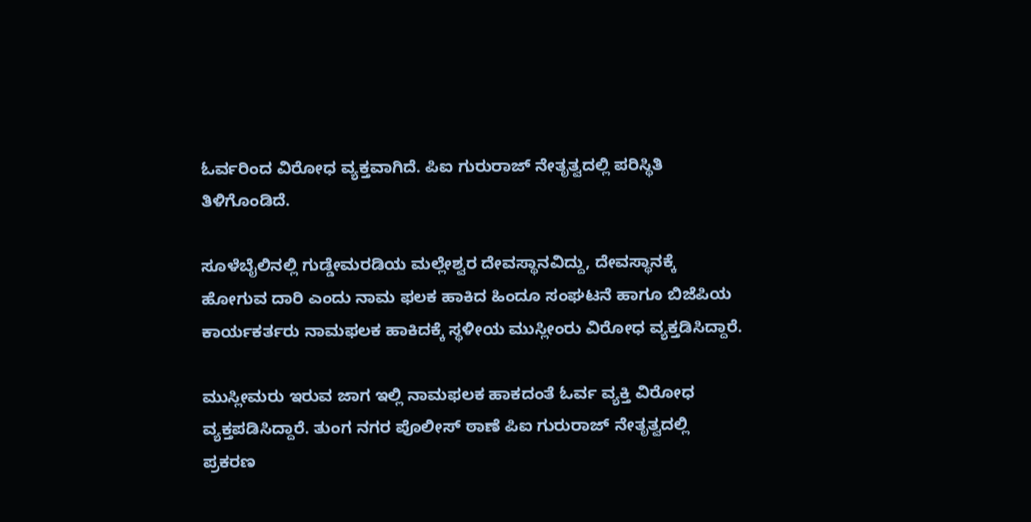ಓರ್ವರಿಂದ ವಿರೋಧ ವ್ಯಕ್ತವಾಗಿದೆ. ಪಿಐ ಗುರುರಾಜ್ ನೇತೃತ್ವದಲ್ಲಿ ಪರಿಸ್ಥಿತಿ ತಿಳಿಗೊಂಡಿದೆ.

ಸೂಳೆಬೈಲಿನಲ್ಲಿ ಗುಡ್ಡೇಮರಡಿಯ ಮಲ್ಲೇಶ್ವರ ದೇವಸ್ಥಾನವಿದ್ದು, ದೇವಸ್ಥಾನಕ್ಕೆ ಹೋಗುವ ದಾರಿ ಎಂದು ನಾಮ ಫಲಕ ಹಾಕಿದ ಹಿಂದೂ ಸಂಘಟನೆ ಹಾಗೂ ಬಿಜೆಪಿಯ ಕಾರ್ಯಕರ್ತರು ನಾಮಫಲಕ ಹಾಕಿದಕ್ಕೆ ಸ್ಥಳೀಯ ಮುಸ್ಲೀಂರು ವಿರೋಧ ವ್ಯಕ್ತಡಿಸಿದ್ದಾರೆ.

ಮುಸ್ಲೀಮರು ಇರುವ ಜಾಗ ಇಲ್ಲಿ ನಾಮಫಲಕ ಹಾಕದಂತೆ ಓರ್ವ ವ್ಯಕ್ತಿ ವಿರೋಧ ವ್ಯಕ್ತಪಡಿಸಿದ್ದಾರೆ. ತುಂಗ ನಗರ ಪೊಲೀಸ್ ಠಾಣೆ ಪಿಐ ಗುರುರಾಜ್ ನೇತೃತ್ವದಲ್ಲಿ ಪ್ರಕರಣ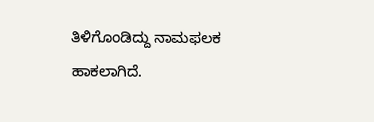ತಿಳಿಗೊಂಡಿದ್ದು ನಾಮಫಲಕ ಹಾಕಲಾಗಿದೆ.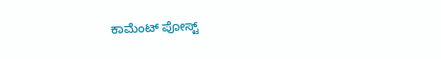ಕಾಮೆಂಟ್‌‌ ಪೋಸ್ಟ್‌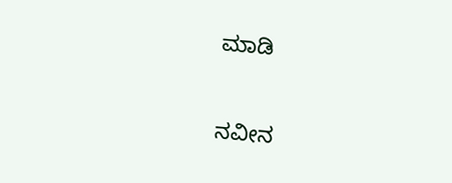ಮಾಡಿ

ನವೀನ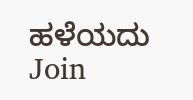ಹಳೆಯದು
Join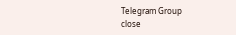Telegram Group
close